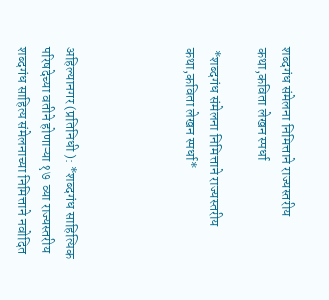शब्दगंध संमेलना निमित्ताने राज्यस्तरीय कथा,कविता लेखन स्पर्धा

 *शब्दगंध संमेलना निमित्ताने राज्यस्तरीय कथा,कविता लेखन स्पर्धा*




अहिल्यानगर (प्रतिनिधी ): *शब्दगंध साहित्यिक परिषदेच्या वतीने होणाऱ्या १७  व्या राज्यस्तरीय शब्दगंध साहित्य संमेलनाच्या निमित्ताने नवोदित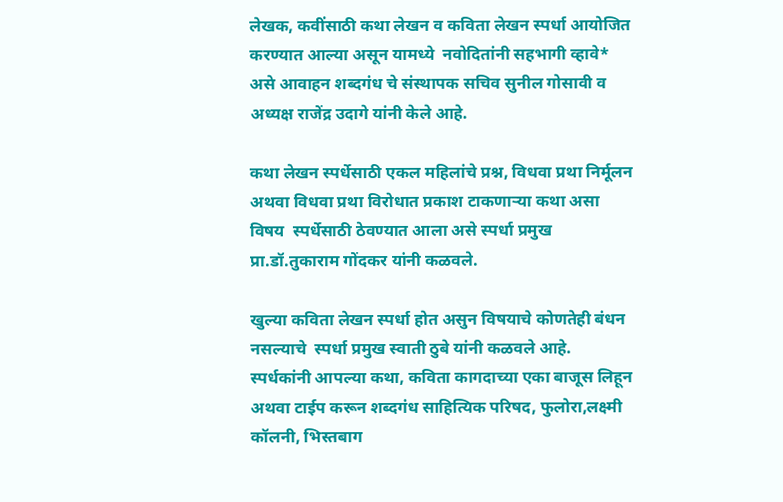लेखक, कवींसाठी कथा लेखन व कविता लेखन स्पर्धा आयोजित करण्यात आल्या असून यामध्ये  नवोदितांनी सहभागी व्हावे* असे आवाहन शब्दगंध चे संस्थापक सचिव सुनील गोसावी व अध्यक्ष राजेंद्र उदागे यांनी केले आहे.

कथा लेखन स्पर्धेसाठी एकल महिलांचे प्रश्न, विधवा प्रथा निर्मूलन अथवा विधवा प्रथा विरोधात प्रकाश टाकणाऱ्या कथा असा विषय  स्पर्धेसाठी ठेवण्यात आला असे स्पर्धा प्रमुख प्रा.डॉ.तुकाराम गोंदकर यांनी कळवले.

खुल्या कविता लेखन स्पर्धा होत असुन विषयाचे कोणतेही बंधन नसल्याचे  स्पर्धा प्रमुख स्वाती ठुबे यांनी कळवले आहे. स्पर्धकांनी आपल्या कथा, कविता कागदाच्या एका बाजूस लिहून अथवा टाईप करून शब्दगंध साहित्यिक परिषद, फुलोरा,लक्ष्मी कॉलनी, भिस्तबाग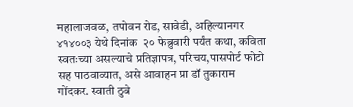महालाजवळ, तपोवन रोड, सावेडी, अहिल्यानगर ४१४००३ येथे दिनांक  २० फेब्रुवारी पर्यंत कथा, कविता स्वतःच्या असल्याचे प्रतिज्ञापत्र, परिचय,पासपोर्ट फोटो सह पाठवाव्यात, असे आवाहन प्रा डॉ तुकाराम गोंदकर. स्वाती ठुबे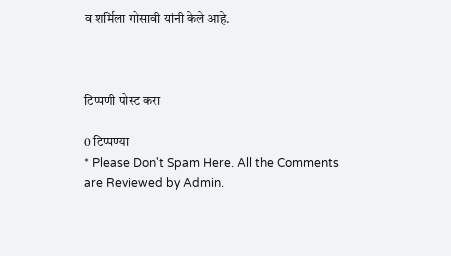व शर्मिला गोसावी यांनी केले आहे.



टिप्पणी पोस्ट करा

0 टिप्पण्या
* Please Don't Spam Here. All the Comments are Reviewed by Admin.